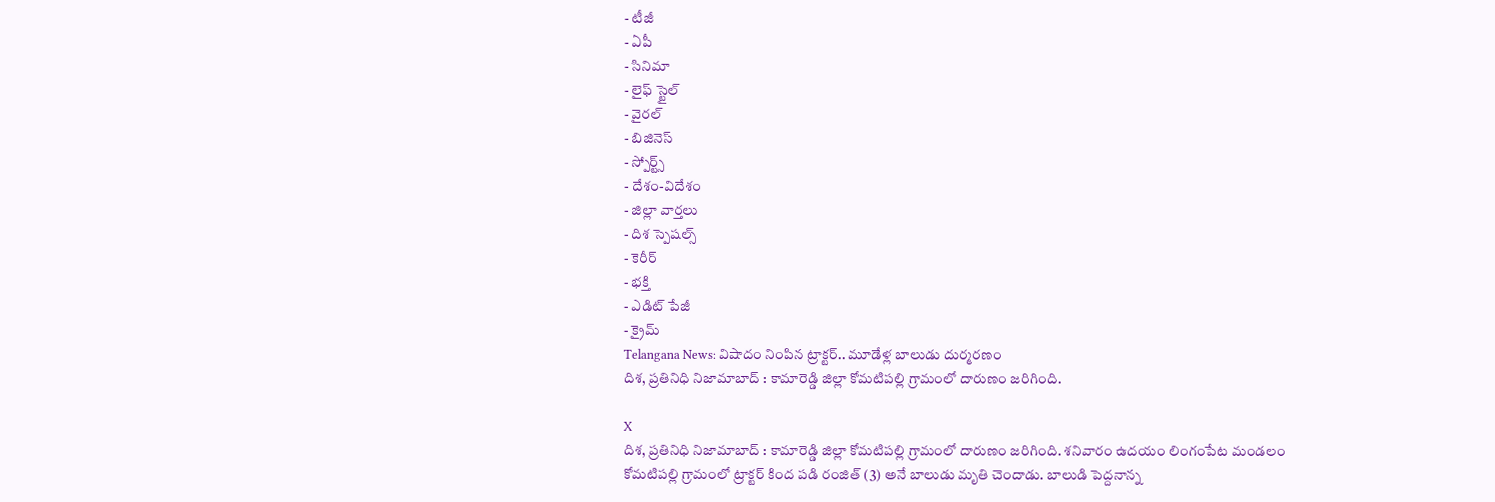- టీజీ
- ఏపీ
- సినిమా
- లైఫ్ స్టైల్
- వైరల్
- బిజినెస్
- స్పోర్ట్స్
- దేశం-విదేశం
- జిల్లా వార్తలు
- దిశ స్పెషల్స్
- కెరీర్
- భక్తి
- ఎడిట్ పేజీ
- క్రైమ్
Telangana News: విషాదం నింపిన ట్రాక్టర్.. మూడేళ్ల బాలుడు దుర్మరణం
దిశ, ప్రతినిధి నిజామాబాద్ : కామారెడ్డి జిల్లా కోమటిపల్లి గ్రామంలో దారుణం జరిగింది.

X
దిశ, ప్రతినిధి నిజామాబాద్ : కామారెడ్డి జిల్లా కోమటిపల్లి గ్రామంలో దారుణం జరిగింది. శనివారం ఉదయం లింగంపేట మండలం కోమటిపల్లి గ్రామంలో ట్రాక్టర్ కింద పడి రంజిత్ (3) అనే బాలుడు మృతి చెందాడు. బాలుడి పెద్దనాన్న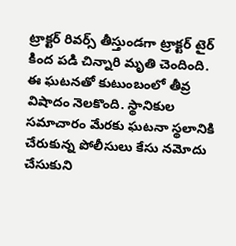ట్రాక్టర్ రివర్స్ తీస్తుండగా ట్రాక్టర్ టైర్ కింద పడి చిన్నారి మృతి చెందింది. ఈ ఘటనతో కుటుంబంలో తీవ్ర విషాదం నెలకొంది. స్థానికుల సమాచారం మేరకు ఘటనా స్థలానికి చేరుకున్న పోలీసులు కేసు నమోదు చేసుకుని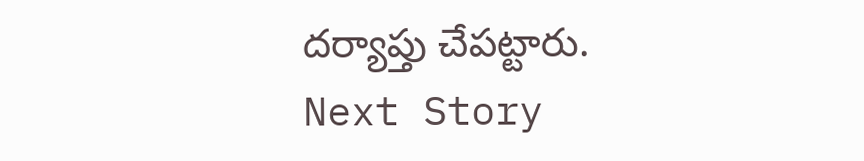దర్యాప్తు చేపట్టారు.
Next Story